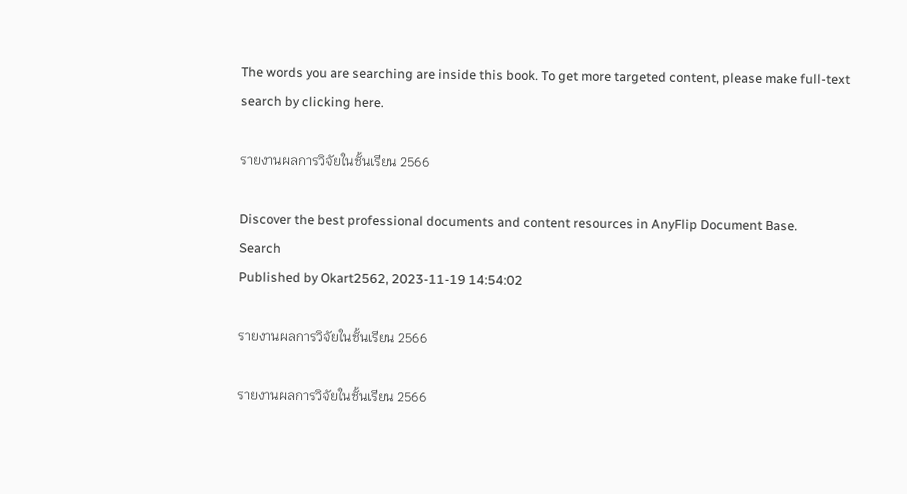The words you are searching are inside this book. To get more targeted content, please make full-text search by clicking here.

รายงานผลการวิจัยในชั้นเรียน 2566

Discover the best professional documents and content resources in AnyFlip Document Base.
Search
Published by Okart2562, 2023-11-19 14:54:02

รายงานผลการวิจัยในชั้นเรียน 2566

รายงานผลการวิจัยในชั้นเรียน 2566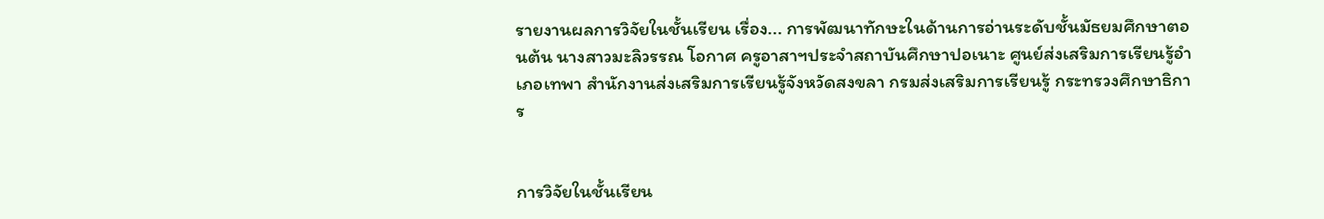รายงานผลการวิจัยในชั้นเรียน เรื่อง... การพัฒนาทักษะในด้านการอ่านระดับชั้นมัธยมศึกษาตอนต้น นางสาวมะลิวรรณ โอกาศ ครูอาสาฯประจำสถาบันศึกษาปอเนาะ ศูนย์ส่งเสริมการเรียนรู้อำเภอเทพา สำนักงานส่งเสริมการเรียนรู้จังหวัดสงขลา กรมส่งเสริมการเรียนรู้ กระทรวงศึกษาธิการ


การวิจัยในชั้นเรียน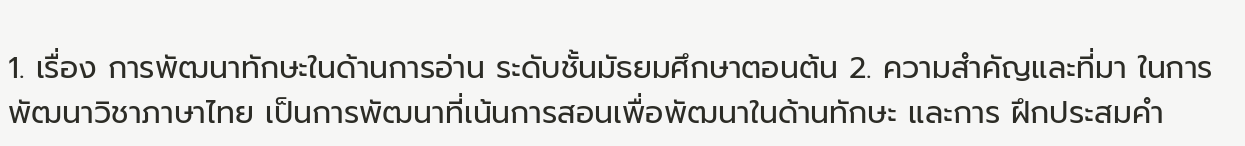1. เรื่อง การพัฒนาทักษะในด้านการอ่าน ระดับชั้นมัธยมศึกษาตอนต้น 2. ความสำคัญและที่มา ในการพัฒนาวิชาภาษาไทย เป็นการพัฒนาที่เน้นการสอนเพื่อพัฒนาในด้านทักษะ และการ ฝึกประสมคำ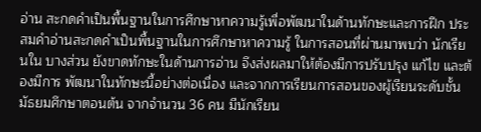อ่าน สะกดคำเป็นพื้นฐานในการศึกษาหาความรู้เพื่อพัฒนาในด้านทักษะและการฝึก ประสมคำอ่านสะกดคำเป็นพื้นฐานในการศึกษาหาความรู้ ในการสอนที่ผ่านมาพบว่า นักเรียนใน บางส่วน ยังขาดทักษะในด้านการอ่าน จึงส่งผลมาให้ต้องมีการปรับปรุง แก้ไข และต้องมีการ พัฒนาในทักษะนี้อย่างต่อเนื่อง และจากการเรียนการสอนของผู้เรียนระดับชั้นมัธยมศึกษาตอนต้น จากจำนวน 36 คน มีนักเรียน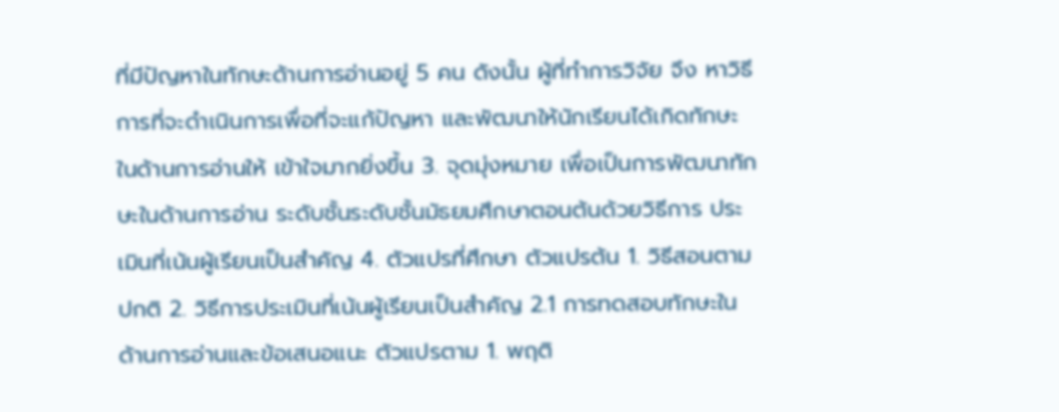ที่มีปัญหาในทักษะด้านการอ่านอยู่ 5 คน ดังนั้น ผู้ที่ทำการวิจัย จึง หาวิธีการที่จะดำเนินการเพื่อที่จะแก้ปัญหา และพัฒนาให้นักเรียนได้เกิดทักษะในด้านการอ่านให้ เข้าใจมากยิ่งขึ้น 3. จุดมุ่งหมาย เพื่อเป็นการพัฒนาทักษะในด้านการอ่าน ระดับชั้นระดับชั้นมัธยมศึกษาตอนต้นด้วยวิธีการ ประเมินที่เน้นผู้เรียนเป็นสำคัญ 4. ตัวแปรที่ศึกษา ตัวแปรต้น 1. วิธีสอนตามปกติ 2. วิธีการประเมินที่เน้นผู้เรียนเป็นสำคัญ 2.1 การทดสอบทักษะในด้านการอ่านและข้อเสนอแนะ ตัวแปรตาม 1. พฤติ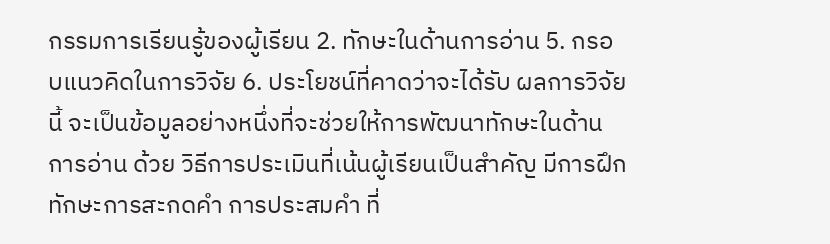กรรมการเรียนรู้ของผู้เรียน 2. ทักษะในด้านการอ่าน 5. กรอบแนวคิดในการวิจัย 6. ประโยชน์ที่คาดว่าจะได้รับ ผลการวิจัยนี้ จะเป็นข้อมูลอย่างหนึ่งที่จะช่วยให้การพัฒนาทักษะในด้านการอ่าน ด้วย วิธีการประเมินที่เน้นผู้เรียนเป็นสำคัญ มีการฝึกทักษะการสะกดคำ การประสมคำ ที่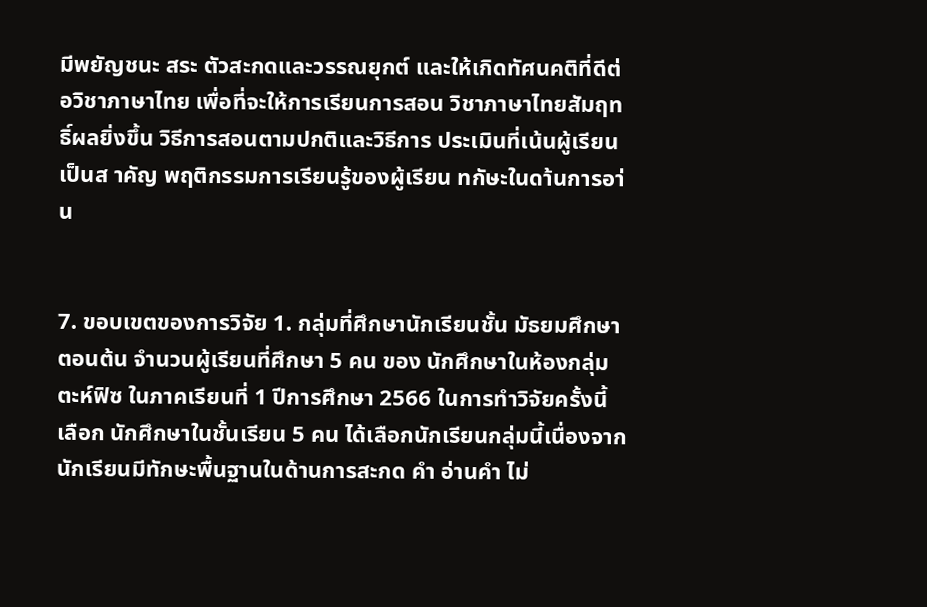มีพยัญชนะ สระ ตัวสะกดและวรรณยุกต์ และให้เกิดทัศนคติที่ดีต่อวิชาภาษาไทย เพื่อที่จะให้การเรียนการสอน วิชาภาษาไทยสัมฤทธิ์ผลยิ่งขึ้น วิธีการสอนตามปกติและวิธีการ ประเมินที่เน้นผู้เรียนเป็นส าคัญ พฤติกรรมการเรียนรู้ของผู้เรียน ทกัษะในดา้นการอา่น


7. ขอบเขตของการวิจัย 1. กลุ่มที่ศึกษานักเรียนชั้น มัธยมศึกษาตอนต้น จำนวนผู้เรียนที่ศึกษา 5 คน ของ นักศึกษาในห้องกลุ่มตะห์ฟิซ ในภาคเรียนที่ 1 ปีการศึกษา 2566 ในการทำวิจัยครั้งนี้ เลือก นักศึกษาในชั้นเรียน 5 คน ได้เลือกนักเรียนกลุ่มนี้เนื่องจากนักเรียนมีทักษะพื้นฐานในด้านการสะกด คำ อ่านคำ ไม่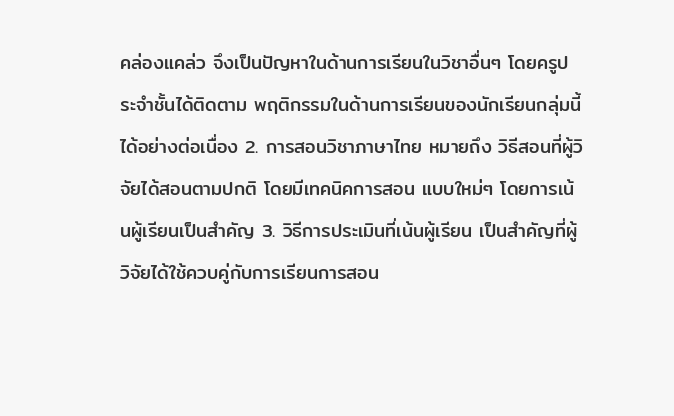คล่องแคล่ว จึงเป็นปัญหาในด้านการเรียนในวิชาอื่นๆ โดยครูประจำชั้นได้ติดตาม พฤติกรรมในด้านการเรียนของนักเรียนกลุ่มนี้ได้อย่างต่อเนื่อง 2. การสอนวิชาภาษาไทย หมายถึง วิธีสอนที่ผู้วิจัยได้สอนตามปกติ โดยมีเทคนิคการสอน แบบใหม่ๆ โดยการเน้นผู้เรียนเป็นสำคัญ 3. วิธีการประเมินที่เน้นผู้เรียน เป็นสำคัญที่ผู้วิจัยได้ใช้ควบคู่กับการเรียนการสอน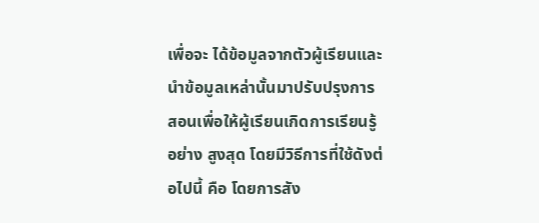เพื่อจะ ได้ข้อมูลจากตัวผู้เรียนและนำข้อมูลเหล่านั้นมาปรับปรุงการสอนเพื่อให้ผู้เรียนเกิดการเรียนรู้อย่าง สูงสุด โดยมีวิธีการที่ใช้ดังต่อไปนี้ คือ โดยการสัง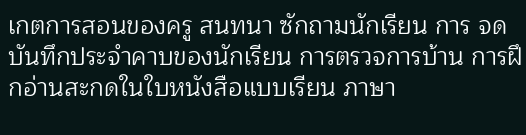เกตการสอนของครู สนทนา ซักถามนักเรียน การ จดบันทึกประจำคาบของนักเรียน การตรวจการบ้าน การฝึกอ่านสะกดในใบหนังสือแบบเรียน ภาษา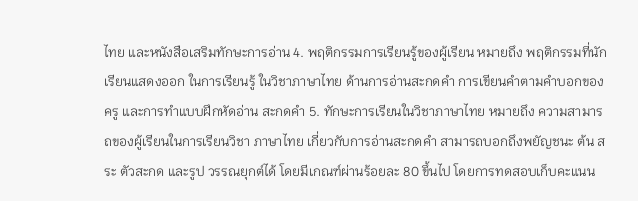ไทย และหนังสือเสริมทักษะการอ่าน 4. พฤติกรรมการเรียนรู้ของผู้เรียน หมายถึง พฤติกรรมที่นักเรียนแสดงออก ในการเรียนรู้ ในวิชาภาษาไทย ด้านการอ่านสะกดคำ การเขียนคำตามคำบอกของครู และการทำแบบฝึกหัดอ่าน สะกดคำ 5. ทักษะการเรียนในวิชาภาษาไทย หมายถึง ความสามารถของผู้เรียนในการเรียนวิชา ภาษาไทย เกี่ยวกับการอ่านสะกดคำ สามารถบอกถึงพยัญชนะ ต้น สระ ตัวสะกด และรูป วรรณยุกต์ได้ โดยมีเกณฑ์ผ่านร้อยละ 80 ขึ้นไป โดยการทดสอบเก็บคะแนน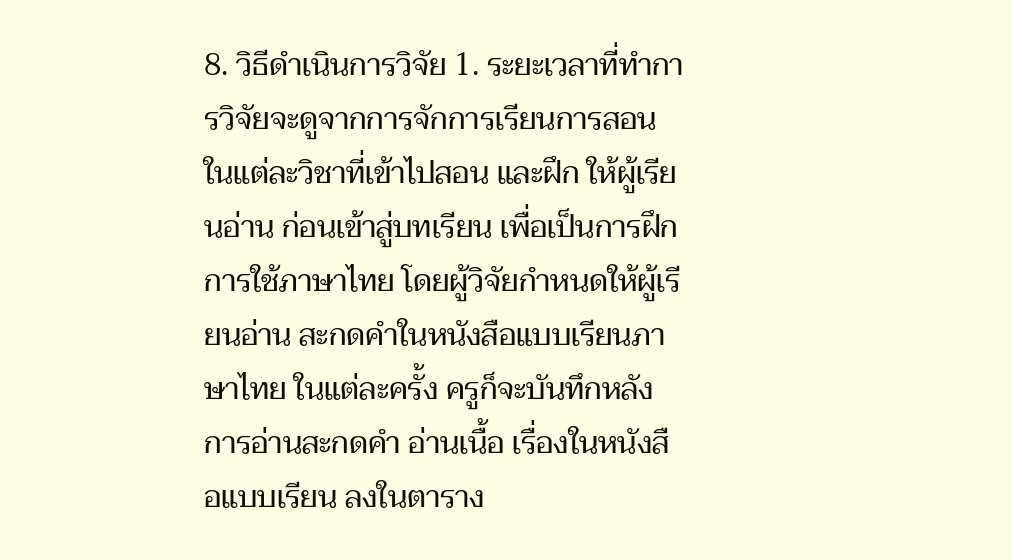8. วิธีดำเนินการวิจัย 1. ระยะเวลาที่ทำการวิจัยจะดูจากการจักการเรียนการสอนในแต่ละวิชาที่เข้าไปสอน และฝึก ให้ผู้เรียนอ่าน ก่อนเข้าสู่บทเรียน เพื่อเป็นการฝึกการใช้ภาษาไทย โดยผู้วิจัยกำหนดให้ผู้เรียนอ่าน สะกดคำในหนังสือแบบเรียนภาษาไทย ในแต่ละครั้ง ครูก็จะบันทึกหลังการอ่านสะกดคำ อ่านเนื้อ เรื่องในหนังสือแบบเรียน ลงในตาราง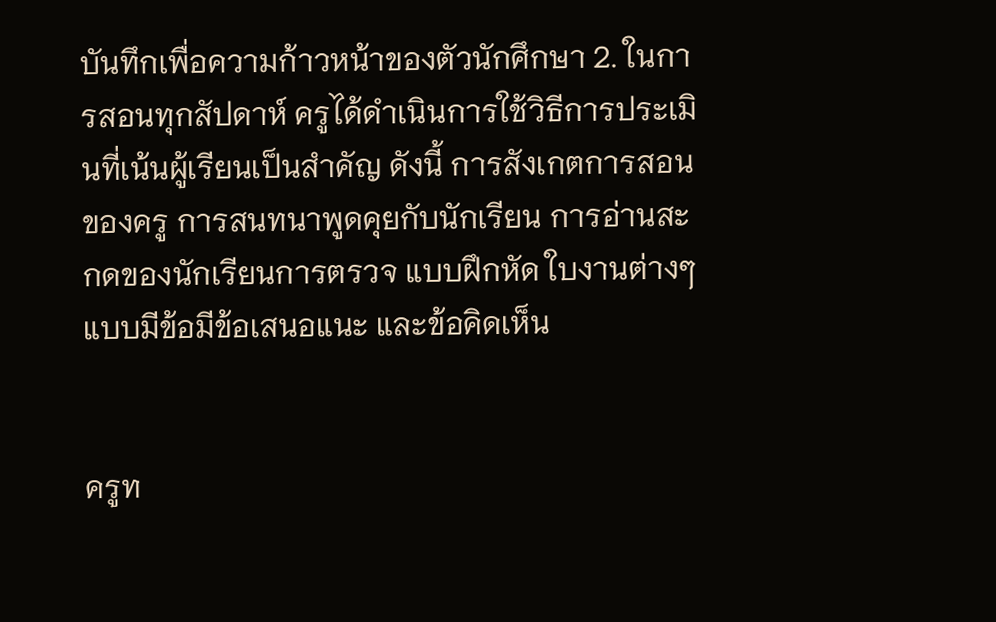บันทึกเพื่อความก้าวหน้าของตัวนักศึกษา 2. ในการสอนทุกสัปดาห์ ครูได้ดำเนินการใช้วิธีการประเมินที่เน้นผู้เรียนเป็นสำคัญ ดังนี้ การสังเกตการสอนของครู การสนทนาพูดคุยกับนักเรียน การอ่านสะกดของนักเรียนการตรวจ แบบฝึกหัด ใบงานต่างๆ แบบมีข้อมีข้อเสนอแนะ และข้อคิดเห็น


ครูท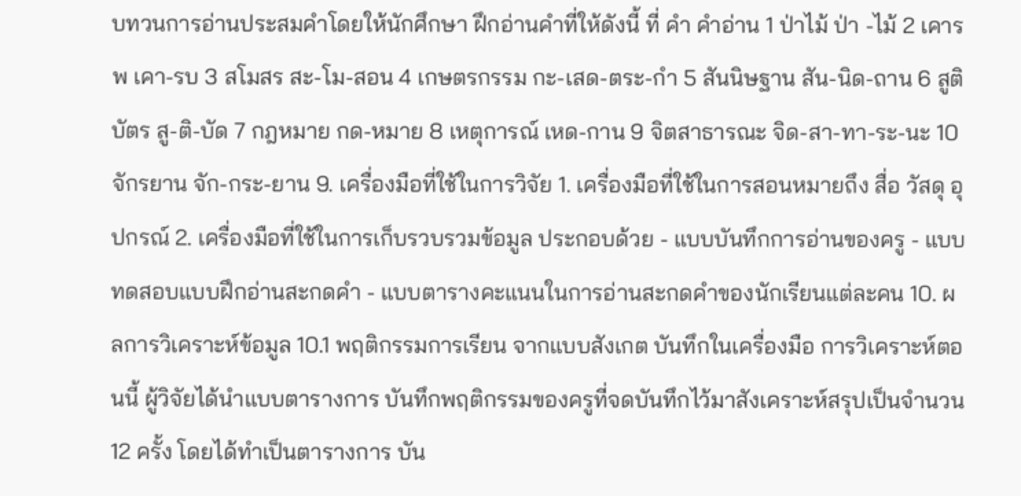บทวนการอ่านประสมคำโดยให้นักศึกษา ฝึกอ่านคำที่ให้ดังนี้ ที่ คำ คำอ่าน 1 ป่าไม้ ป่า -ไม้ 2 เคารพ เคา-รบ 3 สโมสร สะ-โม-สอน 4 เกษตรกรรม กะ-เสด-ตระ-กำ 5 สันนิษฐาน สัน-นิด-ถาน 6 สูติบัตร สู-ติ-บัด 7 กฎหมาย กด-หมาย 8 เหตุการณ์ เหด-กาน 9 จิตสาธารณะ จิด-สา-ทา-ระ-นะ 10 จักรยาน จัก-กระ-ยาน 9. เครื่องมือที่ใช้ในการวิจัย 1. เครื่องมือที่ใช้ในการสอนหมายถึง สื่อ วัสดุ อุปกรณ์ 2. เครื่องมือที่ใช้ในการเก็บรวบรวมข้อมูล ประกอบด้วย - แบบบันทึกการอ่านของครู - แบบทดสอบแบบฝึกอ่านสะกดคำ - แบบตารางคะแนนในการอ่านสะกดคำของนักเรียนแต่ละคน 10. ผลการวิเคราะห์ข้อมูล 10.1 พฤติกรรมการเรียน จากแบบสังเกต บันทึกในเครื่องมือ การวิเคราะห์ตอนนี้ ผู้วิจัยได้นำแบบตารางการ บันทึกพฤติกรรมของครูที่จดบันทึกไว้มาสังเคราะห์สรุปเป็นจำนวน 12 ครั้ง โดยได้ทำเป็นตารางการ บัน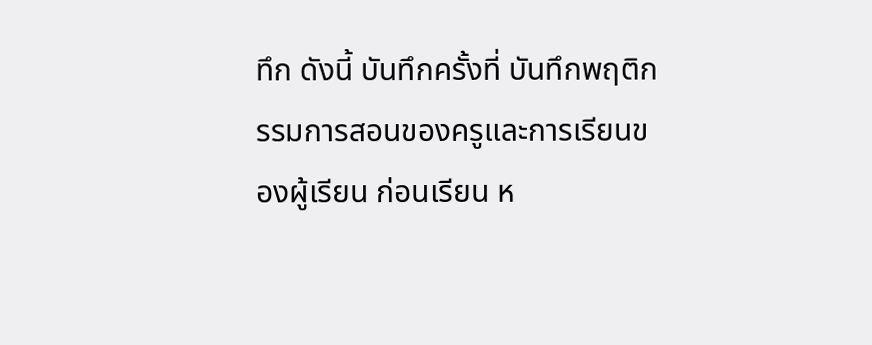ทึก ดังนี้ บันทึกครั้งที่ บันทึกพฤติกรรมการสอนของครูและการเรียนของผู้เรียน ก่อนเรียน ห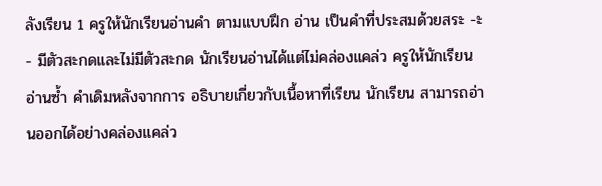ลังเรียน 1 ครูให้นักเรียนอ่านคำ ตามแบบฝึก อ่าน เป็นคำที่ประสมด้วยสระ -ะ - มีตัวสะกดและไม่มีตัวสะกด นักเรียนอ่านได้แต่ไม่คล่องแคล่ว ครูให้นักเรียนอ่านซ้ำ คำเดิมหลังจากการ อธิบายเกี่ยวกับเนื้อหาที่เรียน นักเรียน สามารถอ่านออกได้อย่างคล่องแคล่ว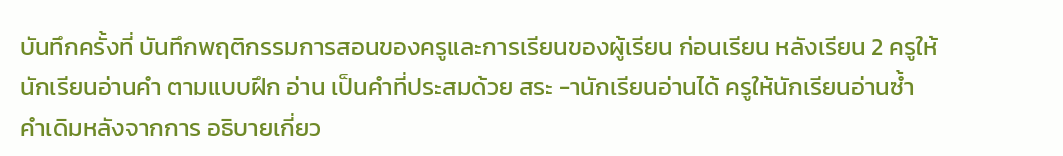บันทึกครั้งที่ บันทึกพฤติกรรมการสอนของครูและการเรียนของผู้เรียน ก่อนเรียน หลังเรียน 2 ครูให้นักเรียนอ่านคำ ตามแบบฝึก อ่าน เป็นคำที่ประสมด้วย สระ -านักเรียนอ่านได้ ครูให้นักเรียนอ่านซ้ำ คำเดิมหลังจากการ อธิบายเกี่ยว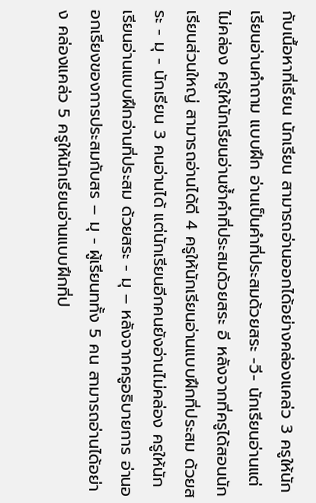กับเนื้อหาที่เรียน นักเรียน สามารถอ่านออกได้อย่างคล่องแคล่ว 3 ครูให้นักเรียนอ่านคำถาม แบบฝึก อ่านเป็นคำที่ประสมด้วยสระ -วี- นักเรียนอ่านแต่ไม่คล่อง ครูให้นักเรียนอ่านซ้ำคำที่ประสมด้วยสระ อี หลังจากที่ครูได้สอนนักเรียนส่วนใหญ่ สามารถอ่านได้ดี 4 ครูให้นักเรียนอ่านแบบฝึกที่ประสม ด้วยสระ - มุ - นักเรียน 3 คนอ่านได้ แต่นักเรียนอีกคนยังอ่านไม่คล่อง ครูให้นักเรียนอ่านแบบฝึกอ่านที่ประสม ด้วยสระ - มุ – หลังจากครูอธิบายการ อ่านออกเรียงของการประสมกับสร – มุ - ผู้เรียนททั้ง 5 คน สามารถอ่านได้อย่าง คล่องแคล่ว 5 ครูให้นักเรียนอ่านแบบฝึกที่ป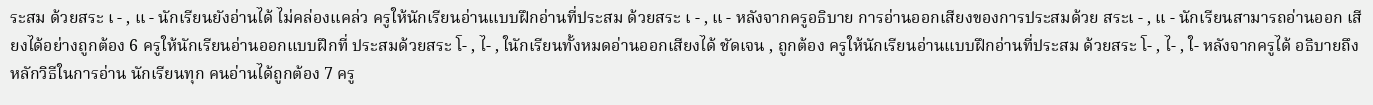ระสม ด้วยสระ เ - , แ - นักเรียนยังอ่านได้ ไม่คล่องแคล่ว ครูให้นักเรียนอ่านแบบฝึกอ่านที่ประสม ด้วยสระ เ - , แ - หลังจากครูอธิบาย การอ่านออกเสียงของการประสมด้วย สระเ - , แ - นักเรียนสามารถอ่านออก เสียงได้อย่างถูกต้อง 6 ครูให้นักเรียนอ่านออกแบบฝึกที่ ประสมด้วยสระ โ- , ไ- , ในักเรียนทั้งหมดอ่านออกเสียงได้ ชัดเจน , ถูกต้อง ครูให้นักเรียนอ่านแบบฝึกอ่านที่ประสม ด้วยสระ โ- , ไ- , ใ- หลังจากครูได้ อธิบายถึงหลักวิธีในการอ่าน นักเรียนทุก คนอ่านได้ถูกต้อง 7 ครู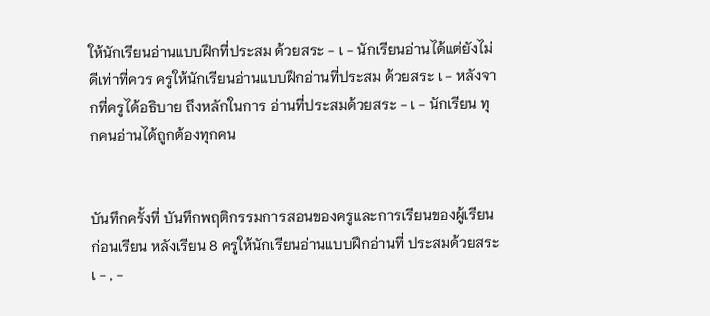ให้นักเรียนอ่านแบบฝึกที่ประสม ด้วยสระ - เ - นักเรียนอ่านได้แต่ยังไม่ดีเท่าที่ควร ครูให้นักเรียนอ่านแบบฝึกอ่านที่ประสม ด้วยสระ เ - หลังจากที่ครูได้อธิบาย ถึงหลักในการ อ่านที่ประสมด้วยสระ - เ - นักเรียน ทุกคนอ่านได้ถูกต้องทุกคน


บันทึกครั้งที่ บันทึกพฤติกรรมการสอนของครูและการเรียนของผู้เรียน ก่อนเรียน หลังเรียน 8 ครูให้นักเรียนอ่านแบบฝึกอ่านที่ ประสมด้วยสระ เ - , -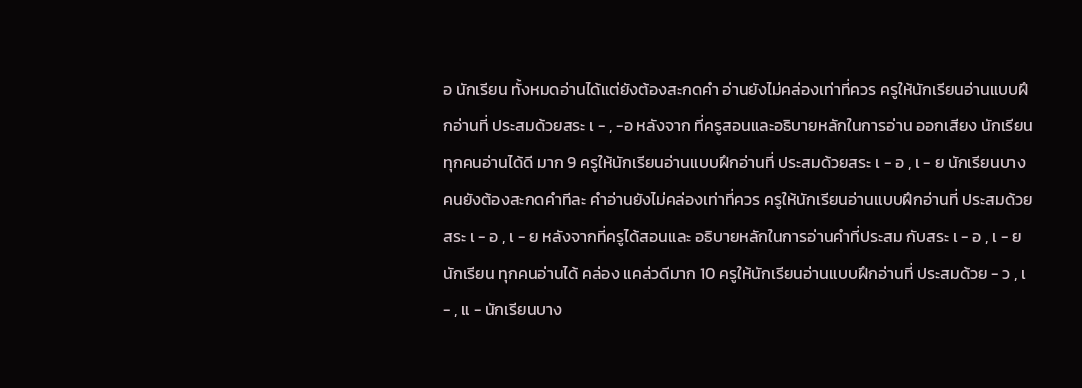อ นักเรียน ทั้งหมดอ่านได้แต่ยังต้องสะกดคำ อ่านยังไม่คล่องเท่าที่ควร ครูให้นักเรียนอ่านแบบฝึกอ่านที่ ประสมด้วยสระ เ - , -อ หลังจาก ที่ครูสอนและอธิบายหลักในการอ่าน ออกเสียง นักเรียนทุกคนอ่านได้ดี มาก 9 ครูให้นักเรียนอ่านแบบฝึกอ่านที่ ประสมด้วยสระ เ - อ , เ - ย นักเรียนบางคนยังต้องสะกดคำทีละ คำอ่านยังไม่คล่องเท่าที่ควร ครูให้นักเรียนอ่านแบบฝึกอ่านที่ ประสมด้วยสระ เ - อ , เ - ย หลังจากที่ครูได้สอนและ อธิบายหลักในการอ่านคำที่ประสม กับสระ เ - อ , เ - ย นักเรียน ทุกคนอ่านได้ คล่อง แคล่วดีมาก 10 ครูให้นักเรียนอ่านแบบฝึกอ่านที่ ประสมด้วย - ว , เ - , แ - นักเรียนบาง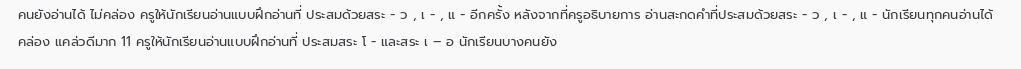คนยังอ่านได้ ไม่คล่อง ครูให้นักเรียนอ่านแบบฝึกอ่านที่ ประสมด้วยสระ - ว , เ - , แ - อีกครั้ง หลังจากที่ครูอธิบายการ อ่านสะกดคำที่ประสมด้วยสระ - ว , เ - , แ - นักเรียนทุกคนอ่านได้ คล่อง แคล่วดีมาก 11 ครูให้นักเรียนอ่านแบบฝึกอ่านที่ ประสมสระ โ - และสระ เ – อ นักเรียนบางคนยัง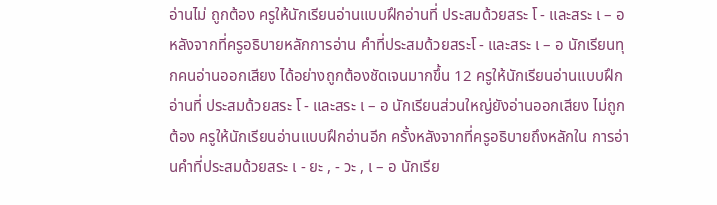อ่านไม่ ถูกต้อง ครูให้นักเรียนอ่านแบบฝึกอ่านที่ ประสมด้วยสระ โ - และสระ เ – อ หลังจากที่ครูอธิบายหลักการอ่าน คำที่ประสมด้วยสระโ - และสระ เ – อ นักเรียนทุกคนอ่านออกเสียง ได้อย่างถูกต้องชัดเจนมากขึ้น 12 ครูให้นักเรียนอ่านแบบฝึกอ่านที่ ประสมด้วยสระ โ - และสระ เ – อ นักเรียนส่วนใหญ่ยังอ่านออกเสียง ไม่ถูกต้อง ครูให้นักเรียนอ่านแบบฝึกอ่านอีก ครั้งหลังจากที่ครูอธิบายถึงหลักใน การอ่านคำที่ประสมด้วยสระ เ - ยะ , - วะ , เ – อ นักเรีย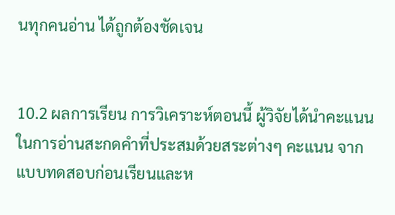นทุกคนอ่าน ได้ถูกต้องชัดเจน


10.2 ผลการเรียน การวิเคราะห์ตอนนี้ ผู้วิจัยได้นำคะแนนในการอ่านสะกดคำที่ประสมด้วยสระต่างๆ คะแนน จากแบบทดสอบก่อนเรียนและห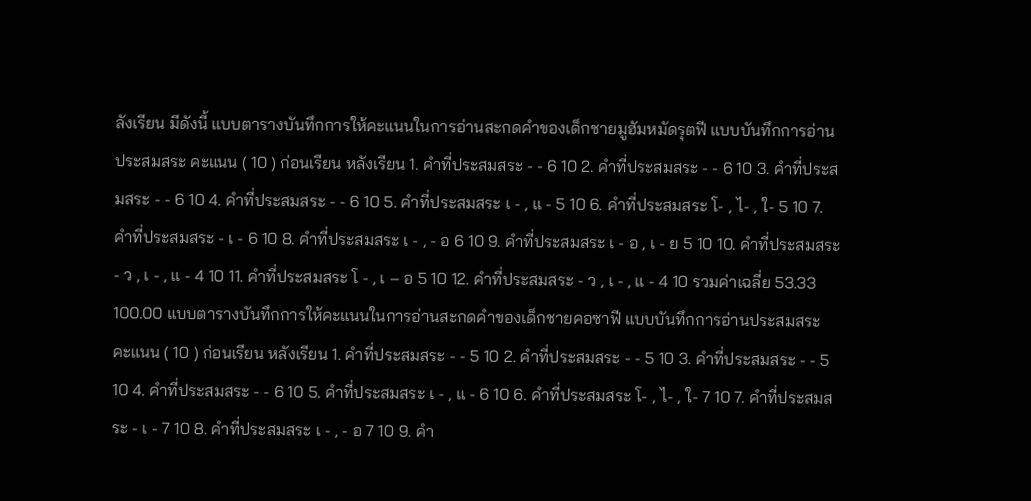ลังเรียน มีดังนี้ แบบตารางบันทึกการให้คะแนนในการอ่านสะกดคำของเด็กชายมูฮัมหมัดรุตฟี แบบบันทึกการอ่านประสมสระ คะแนน ( 10 ) ก่อนเรียน หลังเรียน 1. คำที่ประสมสระ - - 6 10 2. คำที่ประสมสระ - - 6 10 3. คำที่ประสมสระ - - 6 10 4. คำที่ประสมสระ - - 6 10 5. คำที่ประสมสระ เ - , แ - 5 10 6. คำที่ประสมสระ โ- , ไ- , ใ- 5 10 7. คำที่ประสมสระ - เ - 6 10 8. คำที่ประสมสระ เ - , - อ 6 10 9. คำที่ประสมสระ เ - อ , เ - ย 5 10 10. คำที่ประสมสระ - ว , เ - , แ - 4 10 11. คำที่ประสมสระ โ - , เ – อ 5 10 12. คำที่ประสมสระ - ว , เ - , แ - 4 10 รวมค่าเฉลี่ย 53.33 100.00 แบบตารางบันทึกการให้คะแนนในการอ่านสะกดคำของเด็กชายคอซาฟี แบบบันทึกการอ่านประสมสระ คะแนน ( 10 ) ก่อนเรียน หลังเรียน 1. คำที่ประสมสระ - - 5 10 2. คำที่ประสมสระ - - 5 10 3. คำที่ประสมสระ - - 5 10 4. คำที่ประสมสระ - - 6 10 5. คำที่ประสมสระ เ - , แ - 6 10 6. คำที่ประสมสระ โ- , ไ- , ใ- 7 10 7. คำที่ประสมสระ - เ - 7 10 8. คำที่ประสมสระ เ - , - อ 7 10 9. คำ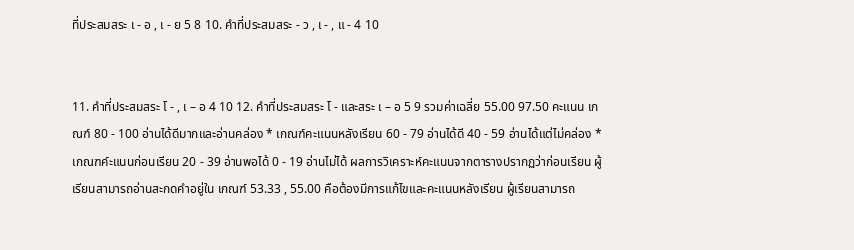ที่ประสมสระ เ - อ , เ - ย 5 8 10. คำที่ประสมสระ - ว , เ - , แ - 4 10


11. คำที่ประสมสระ โ - , เ – อ 4 10 12. คำที่ประสมสระ โ - และสระ เ – อ 5 9 รวมค่าเฉลี่ย 55.00 97.50 คะแนน เกณฑ์ 80 - 100 อ่านได้ดีมากและอ่านคล่อง * เกณฑ์คะแนนหลังเรียน 60 - 79 อ่านได้ดี 40 - 59 อ่านได้แต่ไม่คล่อง * เกณฑค์ะแนนก่อนเรียน 20 - 39 อ่านพอได้ 0 - 19 อ่านไม่ได้ ผลการวิเคราะห์คะแนนจากตารางปรากฏว่าก่อนเรียน ผู้เรียนสามารถอ่านสะกดคำอยู่ใน เกณฑ์ 53.33 , 55.00 คือต้องมีการแก้ไขและคะแนนหลังเรียน ผู้เรียนสามารถ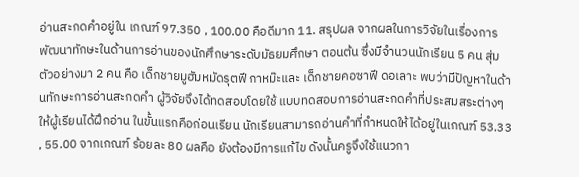อ่านสะกดคำอยู่ใน เกณฑ์ 97.350 , 100.00 คือดีมาก 11. สรุปผล จากผลในการวิจัยในเรื่องการพัฒนาทักษะในด้านการอ่านของนักศึกษาระดับมัธยมศึกษา ตอนต้น ซึ่งมีจำนวนนักเรียน 5 คน สุ่มตัวอย่างมา 2 คน คือ เด็กชายมูฮัมหมัดรุตฟี กาหม๊ะและ เด็กชายคอซาฟี ดอเลาะ พบว่ามีปัญหาในด้านทักษะการอ่านสะกดคำ ผู้วิจัยจึงได้ทดสอบโดยใช้ แบบทดสอบการอ่านสะกดคำที่ประสมสระต่างๆ ให้ผู้เรียนได้ฝึกอ่าน ในขั้นแรกคือก่อนเรียน นักเรียนสามารถอ่านคำที่กำหนดให้ได้อยู่ในเกณฑ์ 53.33 , 55.00 จากเกณฑ์ ร้อยละ 80 ผลคือ ยังต้องมีการแก้ไข ดังนั้นครูจึงใช้แนวกา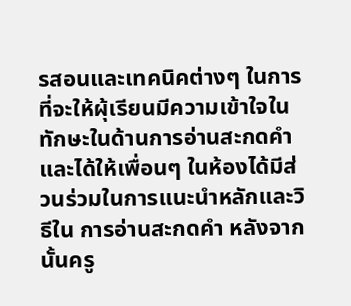รสอนและเทคนิคต่างๆ ในการที่จะให้ผุ้เรียนมีความเข้าใจใน ทักษะในด้านการอ่านสะกดคำ และได้ให้เพื่อนๆ ในห้องได้มีส่วนร่วมในการแนะนำหลักและวิธีใน การอ่านสะกดคำ หลังจากนั้นครู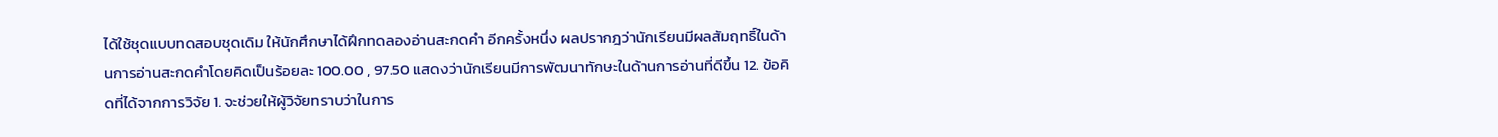ได้ใช้ชุดแบบทดสอบชุดเดิม ให้นักศึกษาได้ฝึกทดลองอ่านสะกดคำ อีกครั้งหนึ่ง ผลปรากฎว่านักเรียนมีผลสัมฤทธิ์ในด้านการอ่านสะกดคำโดยคิดเป็นร้อยละ 100.00 , 97.50 แสดงว่านักเรียนมีการพัฒนาทักษะในด้านการอ่านที่ดีขึ้น 12. ข้อคิดที่ได้จากการวิจัย 1. จะช่วยให้ผู้วิจัยทราบว่าในการ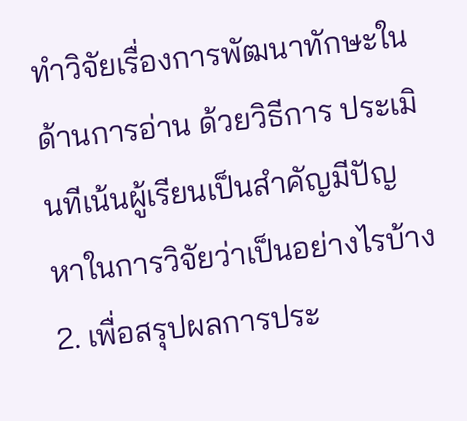ทำวิจัยเรื่องการพัฒนาทักษะในด้านการอ่าน ด้วยวิธีการ ประเมินทีเน้นผู้เรียนเป็นสำคัญมีปัญหาในการวิจัยว่าเป็นอย่างไรบ้าง 2. เพื่อสรุปผลการประ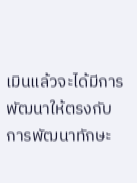เมินแล้วจะได้มีการพัฒนาให้ตรงกับการพัฒนาทักษะ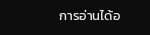การอ่านได้อ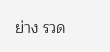ย่าง รวด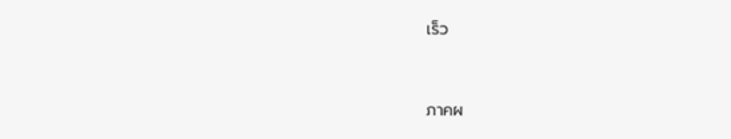เร็ว


ภาคผ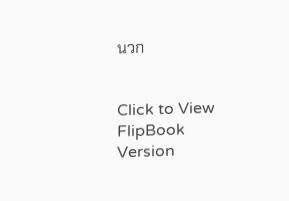นวก


Click to View FlipBook Version